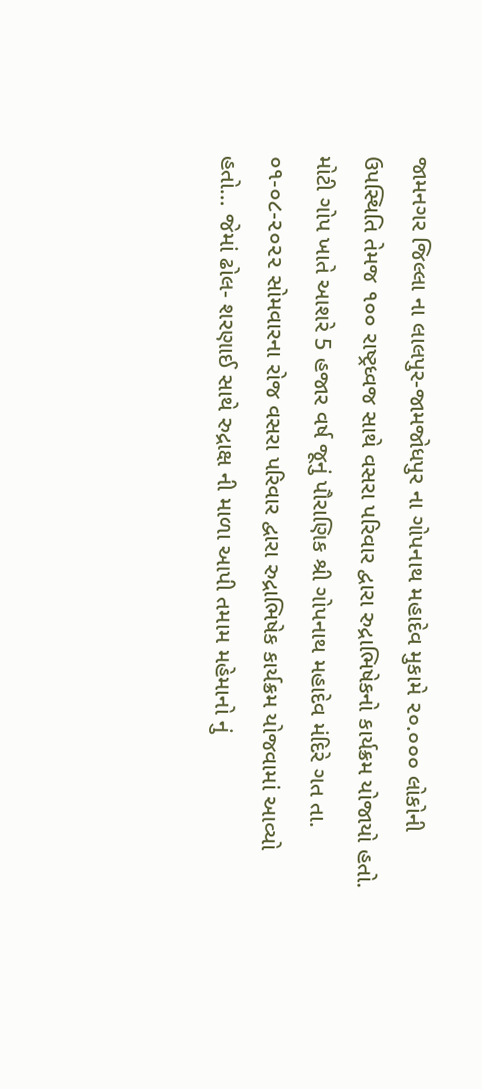જામનગર જિલ્લા ના લાલપુર-જામજોધપુર ના ગોપનાથ મહાદેવ મુકામે ૨૦.૦૦૦ લોકોની ઉપસ્થિતિ તેમજ ૧૦૦ રાષ્ટ્રધ્વજ સાથે વસરા પરિવાર દ્વારા રુદ્રાભિષેકનો કાર્યક્રમ યોજાયો હતો.
મોટી ગોપ ખાતે આશરે 5 હજાર વર્ષ જૂનું પૌરાણિક શ્રી ગોપનાથ મહાદેવ મંદિરે ગત તા. ૦૧-૦૮-૨૦૨૨ સોમવારના રોજ વસરા પરિવાર દ્વારા રુદ્રાભિષેક કાર્યક્રમ યોજવામાં આવ્યો હતો… જેમાં ઢોલ- શરણાઈ સાથે રુદ્રાક્ષ ની માળા આપી તમામ મહેમાનો નું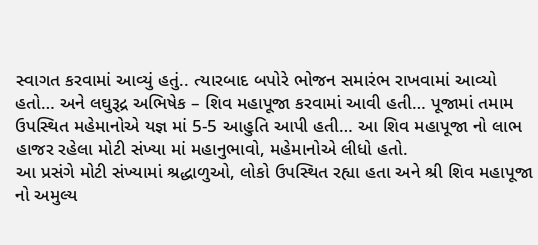સ્વાગત કરવામાં આવ્યું હતું.. ત્યારબાદ બપોરે ભોજન સમારંભ રાખવામાં આવ્યો હતો… અને લઘુરૂદ્ર અભિષેક – શિવ મહાપૂજા કરવામાં આવી હતી… પૂજામાં તમામ ઉપસ્થિત મહેમાનોએ યજ્ઞ માં 5-5 આહુતિ આપી હતી… આ શિવ મહાપૂજા નો લાભ હાજર રહેલા મોટી સંખ્યા માં મહાનુભાવો, મહેમાનોએ લીધો હતો.
આ પ્રસંગે મોટી સંખ્યામાં શ્રદ્ધાળુઓ, લોકો ઉપસ્થિત રહ્યા હતા અને શ્રી શિવ મહાપૂજા નો અમુલ્ય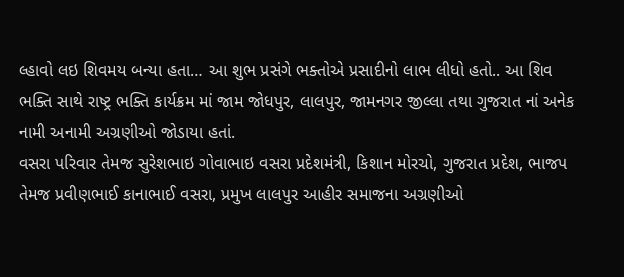લ્હાવો લઇ શિવમય બન્યા હતા… આ શુભ પ્રસંગે ભક્તોએ પ્રસાદીનો લાભ લીધો હતો.. આ શિવ ભક્તિ સાથે રાષ્ટ્ર ભક્તિ કાર્યક્રમ માં જામ જોધપુર, લાલપુર, જામનગર જીલ્લા તથા ગુજરાત નાં અનેક નામી અનામી અગ્રણીઓ જોડાયા હતાં.
વસરા પરિવાર તેમજ સુરેશભાઇ ગોવાભાઇ વસરા પ્રદેશમંત્રી, કિશાન મોરચો, ગુજરાત પ્રદેશ, ભાજપ તેમજ પ્રવીણભાઈ કાનાભાઈ વસરા, પ્રમુખ લાલપુર આહીર સમાજના અગ્રણીઓ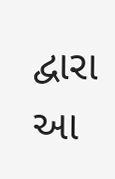દ્વારા આ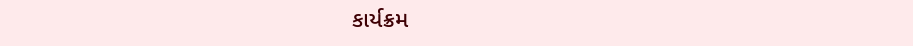કાર્યક્રમ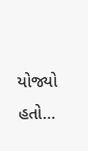યોજ્યો હતો…